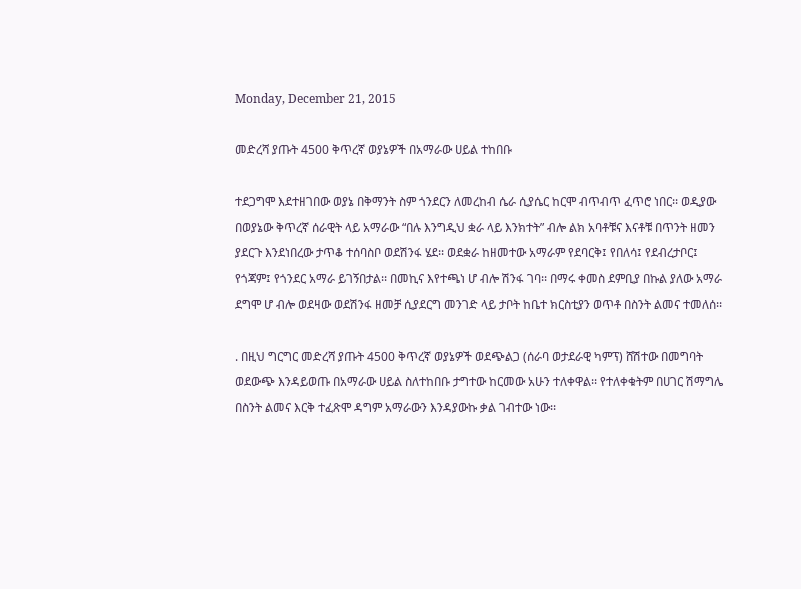Monday, December 21, 2015

መድረሻ ያጡት 4500 ቅጥረኛ ወያኔዎች በአማራው ሀይል ተከበቡ

ተደጋግሞ እደተዘገበው ወያኔ በቅማንት ስም ጎንደርን ለመረከብ ሴራ ሲያሴር ከርሞ ብጥብጥ ፈጥሮ ነበር፡፡ ወዲያው በወያኔው ቅጥረኛ ሰራዊት ላይ አማራው “በሉ እንግዲህ ቋራ ላይ እንክተት” ብሎ ልክ አባቶቹና እናቶቹ በጥንት ዘመን ያደርጉ እንደነበረው ታጥቆ ተሰባስቦ ወደሽንፋ ሄደ፡፡ ወደቋራ ከዘመተው አማራም የደባርቅ፤ የበለሳ፤ የደብረታቦር፤ የጎጃም፤ የጎንደር አማራ ይገኝበታል፡፡ በመኪና እየተጫነ ሆ ብሎ ሽንፋ ገባ፡፡ በማሩ ቀመስ ደምቢያ በኩል ያለው አማራ ደግሞ ሆ ብሎ ወደዛው ወደሽንፋ ዘመቻ ሲያደርግ መንገድ ላይ ታቦት ከቤተ ክርስቲያን ወጥቶ በስንት ልመና ተመለሰ፡፡

. በዚህ ግርግር መድረሻ ያጡት 4500 ቅጥረኛ ወያኔዎች ወደጭልጋ (ሰራባ ወታደራዊ ካምፕ) ሸሽተው በመግባት ወደውጭ እንዳይወጡ በአማራው ሀይል ስለተከበቡ ታግተው ከርመው አሁን ተለቀዋል፡፡ የተለቀቁትም በሀገር ሽማግሌ በስንት ልመና እርቅ ተፈጽሞ ዳግም አማራውን እንዳያውኩ ቃል ገብተው ነው፡፡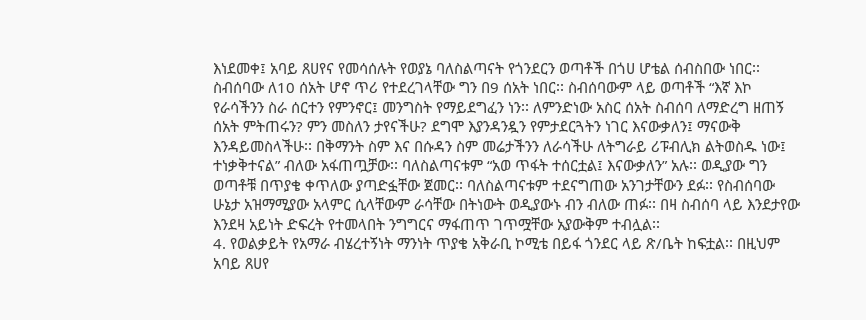እነደመቀ፤ አባይ ጸሀየና የመሳሰሉት የወያኔ ባለስልጣናት የጎንደርን ወጣቶች በጎሀ ሆቴል ሰብስበው ነበር፡፡ ስብሰባው ለ10 ሰአት ሆኖ ጥሪ የተደረገላቸው ግን በ9 ሰአት ነበር፡፡ ስብሰባውም ላይ ወጣቶች “እኛ እኮ የራሳችንን ስራ ሰርተን የምንኖር፤ መንግስት የማይደግፈን ነን፡፡ ለምንድነው አስር ሰአት ስብሰባ ለማድረግ ዘጠኝ ሰአት ምትጠሩን? ምን መስለን ታየናችሁ? ደግሞ እያንዳንዷን የምታደርጓትን ነገር እናውቃለን፤ ማናውቅ እንዳይመስላችሁ፡፡ በቅማንት ስም እና በሱዳን ስም መሬታችንን ለራሳችሁ ለትግራይ ሪፑብሊክ ልትወስዱ ነው፤ ተነቃቅተናል” ብለው አፋጠጧቻው፡፡ ባለስልጣናቱም “አወ ጥፋት ተሰርቷል፤ እናውቃለን” አሉ፡፡ ወዲያው ግን ወጣቶቹ በጥያቄ ቀጥለው ያጣድፏቸው ጀመር፡፡ ባለስልጣናቱም ተደናግጠው አንገታቸውን ደፉ፡፡ የስብሰባው ሁኔታ አዝማሚያው አላምር ሲላቸውም ራሳቸው በትነውት ወዲያውኑ ብን ብለው ጠፉ፡፡ በዛ ስብሰባ ላይ እንደታየው እንደዛ አይነት ድፍረት የተመላበት ንግግርና ማፋጠጥ ገጥሟቸው አያውቅም ተብሏል፡፡
4. የወልቃይት የአማራ ብሄረተኝነት ማንነት ጥያቄ አቅራቢ ኮሚቴ በይፋ ጎንደር ላይ ጽ/ቤት ከፍቷል፡፡ በዚህም አባይ ጸሀየ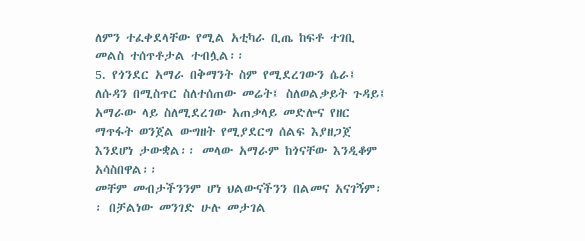ለምን ተፈቀደላቸው የሚል አቲካራ ቢጤ ከፍቶ ተገቢ መልስ ተሰጥቶታል ተብሏል፡፡
5. የጎንደር አማራ በቅማንት ስም የሚደረገውን ሴራ፤ ለሱዳን በሚስጥር ስለተሰጠው መሬት፤ ስለወልቃይት ጉዳይ፤ አማራው ላይ ስለሚደረገው አጠቃላይ መድሎና የዘር ማጥፋት ወንጀል ውግዘት የሚያደርግ ሰልፍ እያዘጋጀ እንደሆነ ታውቋል፡፡ መላው አማራም ከጎናቸው እንዲቆም አሳስበዋል፡፡
መቸም መብታችንንም ሆነ ህልውናችንን በልመና አናገኝም፡፡ በቻልነው መንገድ ሁሉ መታገል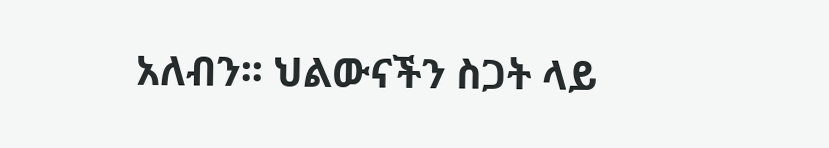አለብን፡፡ ህልውናችን ስጋት ላይ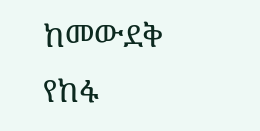ከመውደቅ የከፋ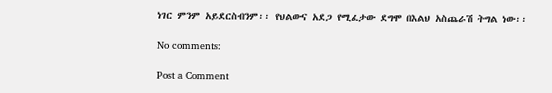ነገር ምንም አይደርስብንም፡፡ የህልውና አደጋ የሚፈታው ደግሞ በእልህ አስጨራሽ ትግል ነው፡፡

No comments:

Post a Comment